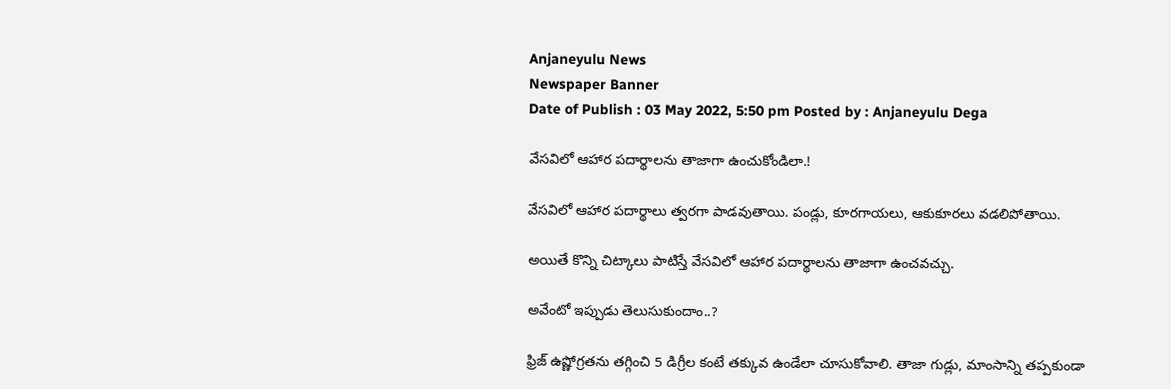Anjaneyulu News
Newspaper Banner
Date of Publish : 03 May 2022, 5:50 pm Posted by : Anjaneyulu Dega

వేసవిలో ఆహార పదార్థాలను తాజాగా ఉంచుకోండిలా.!

వేసవిలో ఆహార పదార్థాలు త్వరగా పాడవుతాయి. పండ్లు, కూరగాయలు, ఆకుకూరలు వడలిపోతాయి.

అయితే కొన్ని చిట్కాలు పాటిస్తే వేసవిలో ఆహార పదార్థాలను తాజాగా ఉంచవచ్చు.

అవేంటో ఇప్పుడు తెలుసుకుందాం..?

ఫ్రిజ్ ఉష్ణోగ్రతను తగ్గించి 5 డిగ్రీల కంటే తక్కువ ఉండేలా చూసుకోవాలి. తాజా గుడ్లు, మాంసాన్ని తప్పకుండా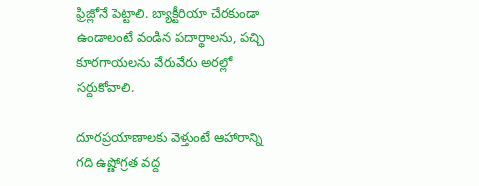ఫ్రిజ్లోనే పెట్టాలి. బ్యాక్టీరియా చేరకుండా ఉండాలంటే వండిన పదార్థాలను, పచ్చి కూరగాయలను వేరువేరు అరల్లో సర్దుకోవాలి.

దూరప్రయాణాలకు వెళ్తుంటే ఆహారాన్ని గది ఉష్ణోగ్రత వద్ద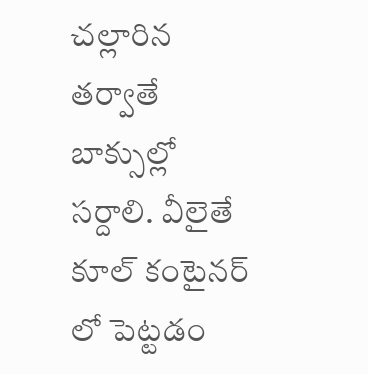చల్లారిన తర్వాతే బాక్సుల్లో సర్దాలి. వీలైతే కూల్ కంటైనర్ లో పెట్టడం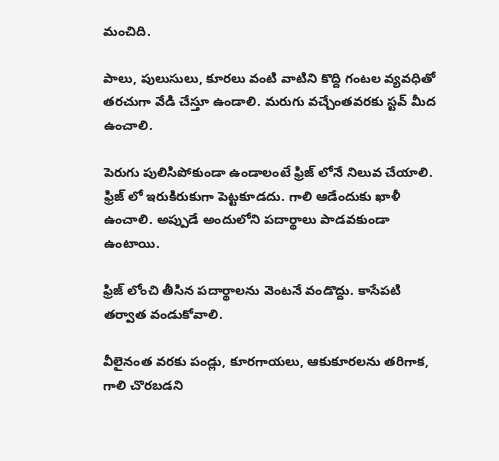మంచిది.

పాలు, పులుసులు, కూరలు వంటి వాటిని కొద్ది గంటల వ్యవధితో తరచుగా వేడి చేస్తూ ఉండాలి. మరుగు వచ్చేంతవరకు స్టవ్ మీద ఉంచాలి.

పెరుగు పులిసిపోకుండా ఉండాలంటే ఫ్రిజ్ లోనే నిలువ చేయాలి. ఫ్రిజ్ లో ఇరుకిరుకుగా పెట్టకూడదు. గాలి ఆడేందుకు ఖాళీ ఉంచాలి. అప్పుడే అందులోని పదార్థాలు పాడవకుండా ఉంటాయి.

ఫ్రిజ్ లోంచి తీసిన పదార్థాలను వెంటనే వండొద్దు. కాసేపటి తర్వాత వండుకోవాలి.

వీలైనంత వరకు పండ్లు, కూరగాయలు, ఆకుకూరలను తరిగాక, గాలి చొరబడని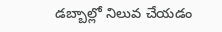డబ్బాల్లో నిలువ చేయడం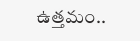ఉత్తమం..